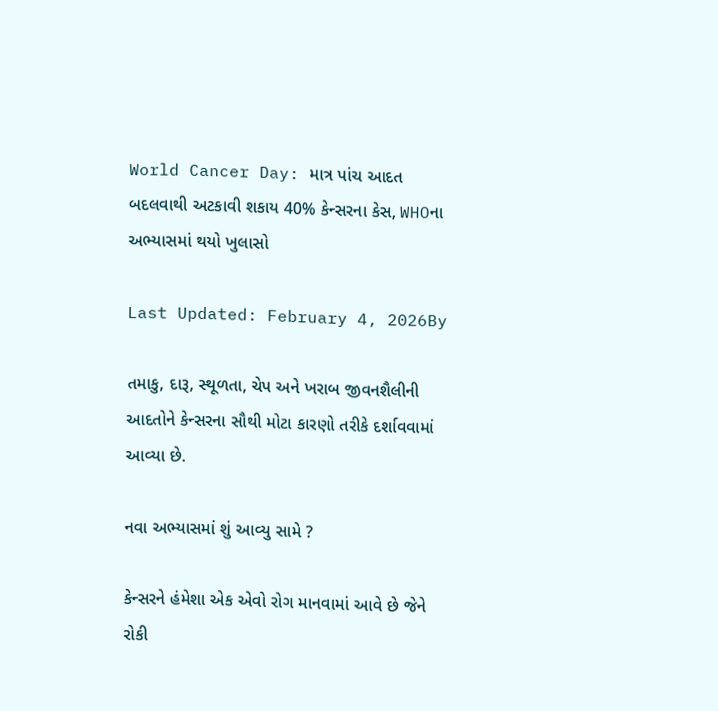World Cancer Day: માત્ર પાંચ આદત બદલવાથી અટકાવી શકાય 40% કેન્સરના કેસ, WHOના અભ્યાસમાં થયો ખુલાસો

Last Updated: February 4, 2026By

તમાકુ, દારૂ, સ્થૂળતા, ચેપ અને ખરાબ જીવનશૈલીની આદતોને કેન્સરના સૌથી મોટા કારણો તરીકે દર્શાવવામાં આવ્યા છે.

નવા અભ્યાસમાં શું આવ્યુ સામે ?

કેન્સરને હંમેશા એક એવો રોગ માનવામાં આવે છે જેને રોકી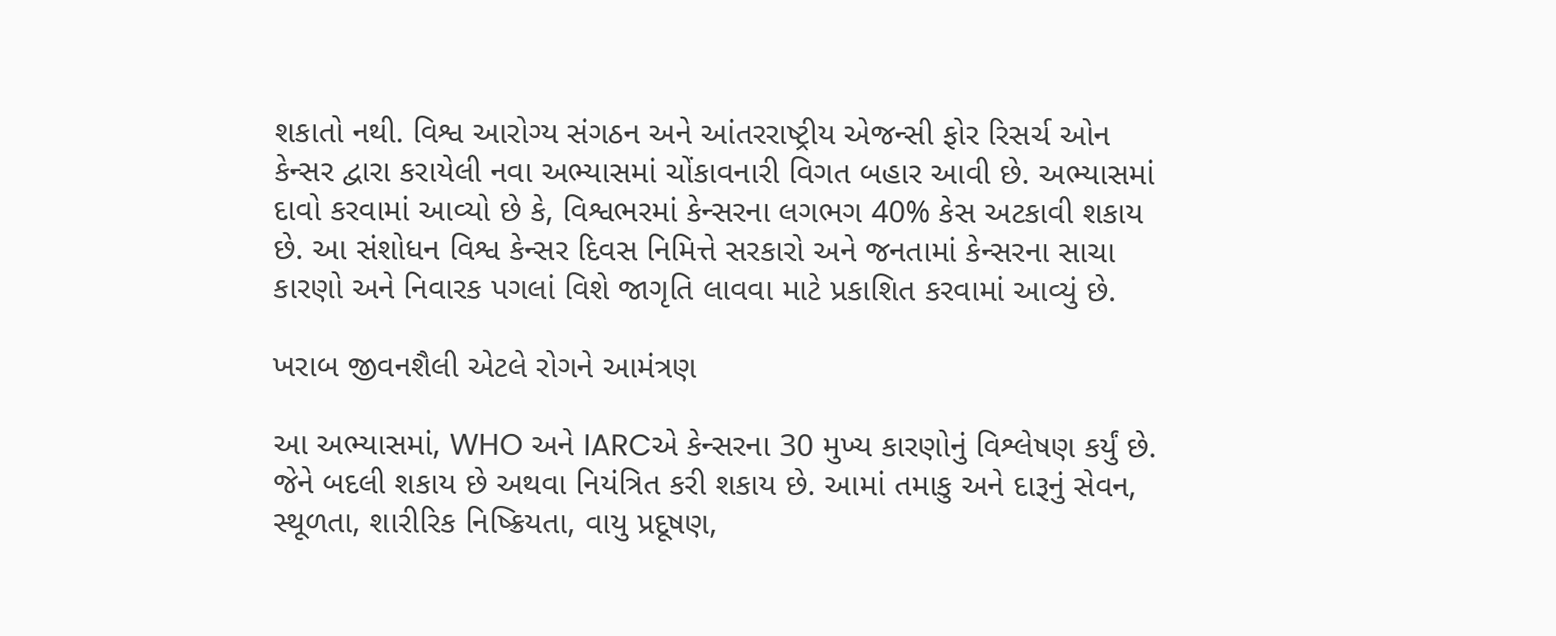શકાતો નથી. વિશ્વ આરોગ્ય સંગઠન અને આંતરરાષ્ટ્રીય એજન્સી ફોર રિસર્ચ ઓન કેન્સર દ્વારા કરાયેલી નવા અભ્યાસમાં ચોંકાવનારી વિગત બહાર આવી છે. અભ્યાસમાં દાવો કરવામાં આવ્યો છે કે, વિશ્વભરમાં કેન્સરના લગભગ 40% કેસ અટકાવી શકાય છે. આ સંશોધન વિશ્વ કેન્સર દિવસ નિમિત્તે સરકારો અને જનતામાં કેન્સરના સાચા કારણો અને નિવારક પગલાં વિશે જાગૃતિ લાવવા માટે પ્રકાશિત કરવામાં આવ્યું છે.

ખરાબ જીવનશૈલી એટલે રોગને આમંત્રણ

આ અભ્યાસમાં, WHO અને IARCએ કેન્સરના 30 મુખ્ય કારણોનું વિશ્લેષણ કર્યું છે. જેને બદલી શકાય છે અથવા નિયંત્રિત કરી શકાય છે. આમાં તમાકુ અને દારૂનું સેવન, સ્થૂળતા, શારીરિક નિષ્ક્રિયતા, વાયુ પ્રદૂષણ,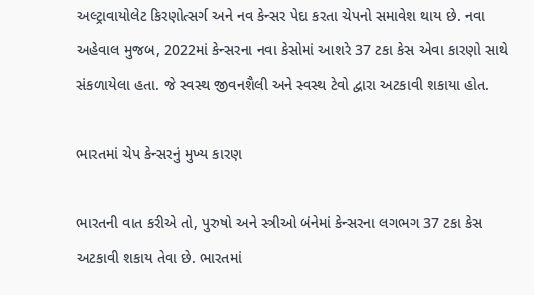અલ્ટ્રાવાયોલેટ કિરણોત્સર્ગ અને નવ કેન્સર પેદા કરતા ચેપનો સમાવેશ થાય છે. નવા અહેવાલ મુજબ, 2022માં કેન્સરના નવા કેસોમાં આશરે 37 ટકા કેસ એવા કારણો સાથે સંકળાયેલા હતા. જે સ્વસ્થ જીવનશૈલી અને સ્વસ્થ ટેવો દ્વારા અટકાવી શકાયા હોત.

ભારતમાં ચેપ કેન્સરનું મુખ્ય કારણ

ભારતની વાત કરીએ તો, પુરુષો અને સ્ત્રીઓ બંનેમાં કેન્સરના લગભગ 37 ટકા કેસ અટકાવી શકાય તેવા છે. ભારતમાં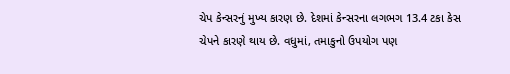ચેપ કેન્સરનું મુખ્ય કારણ છે. દેશમાં કેન્સરના લગભગ 13.4 ટકા કેસ ચેપને કારણે થાય છે. વધુમાં, તમાકુનો ઉપયોગ પણ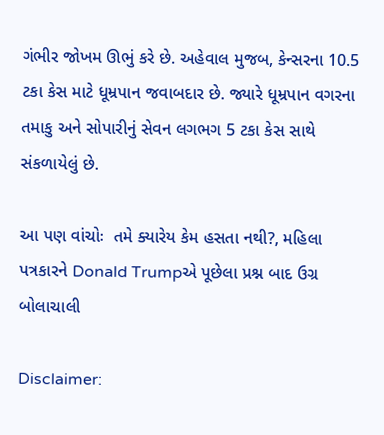ગંભીર જોખમ ઊભું કરે છે. અહેવાલ મુજબ, કેન્સરના 10.5 ટકા કેસ માટે ધૂમ્રપાન જવાબદાર છે. જ્યારે ધૂમ્રપાન વગરના તમાકુ અને સોપારીનું સેવન લગભગ 5 ટકા કેસ સાથે સંકળાયેલું છે.

આ પણ વાંચોઃ  તમે ક્યારેય કેમ હસતા નથી?, મહિલા પત્રકારને Donald Trumpએ પૂછેલા પ્રશ્ન બાદ ઉગ્ર બોલાચાલી

Disclaimer: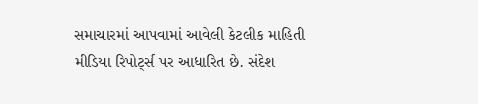સમાચારમાં આપવામાં આવેલી કેટલીક માહિતી મીડિયા રિપોર્ટ્સ પર આધારિત છે. સંદેશ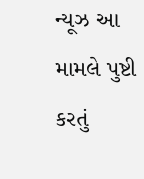ન્યૂઝ આ મામલે પુષ્ટી કરતું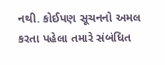નથી. કોઈપણ સૂચનનો અમલ કરતા પહેલા તમારે સંબંધિત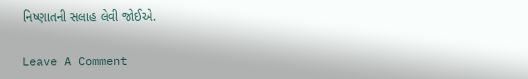નિષ્ણાતની સલાહ લેવી જોઈએ.

Leave A Comment